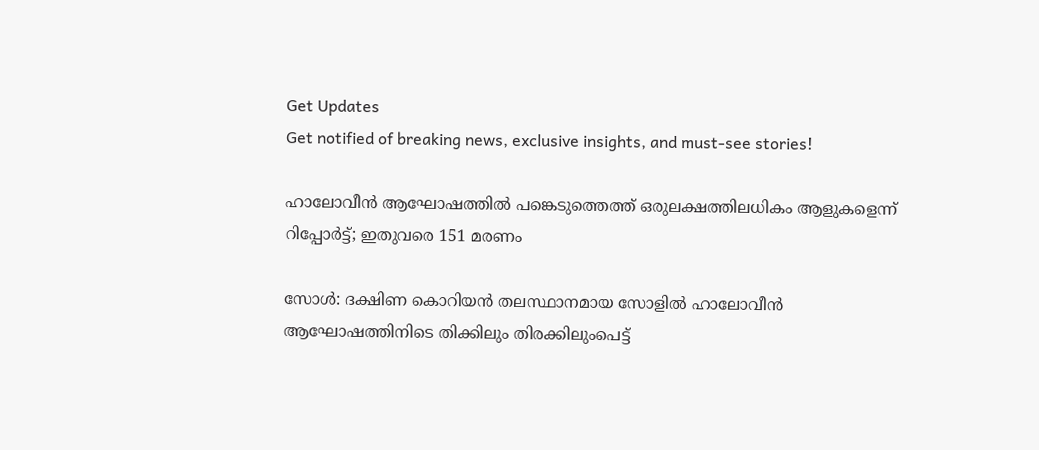Get Updates
Get notified of breaking news, exclusive insights, and must-see stories!

ഹാലോവീൻ ആഘോഷത്തിൽ പങ്കെടുത്തെത്ത് ഒരുലക്ഷത്തിലധികം ആളുകളെന്ന് റിപ്പോർട്ട്; ഇതുവരെ 151 മരണം

സോൾ: ദക്ഷിണ കൊറിയൻ തലസ്ഥാനമായ സോളിൽ ഹാലോവീൻ ആഘോഷത്തിനിടെ തിക്കിലും തിരക്കിലുംപെട്ട്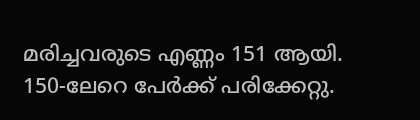മരിച്ചവരുടെ എണ്ണം 151 ആയി. 150-ലേറെ പേർക്ക് പരിക്കേറ്റു.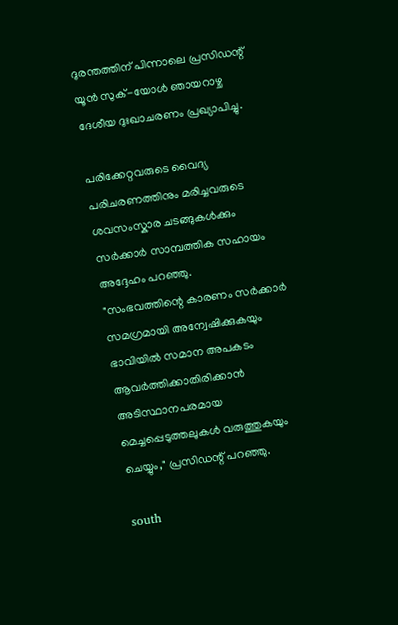ദുരന്തത്തിന് പിന്നാലെ പ്രസിഡന്റ് യൂൻ സുക്-യോൾ ഞായറാഴ്ച ദേശീയ ദുഃഖാചരണം പ്രഖ്യാപിച്ചു.

പരിക്കേറ്റവരുടെ വൈദ്യ പരിചരണത്തിനും മരിച്ചവരുടെ ശവസംസ്കാര ചടങ്ങുകൾക്കും സർക്കാർ സാമ്പത്തിക സഹായം അദ്ദേഹം പറഞ്ഞു.
"സംഭവത്തിന്റെ കാരണം സർക്കാർ സമഗ്രമായി അന്വേഷിക്കുകയും ഭാവിയിൽ സമാന അപകടം ആവർത്തിക്കാതിരിക്കാൻ അടിസ്ഥാനപരമായ മെച്ചപ്പെടുത്തലുകൾ വരുത്തുകയും ചെയ്യും," പ്രസിഡന്റ് പറഞ്ഞു.

south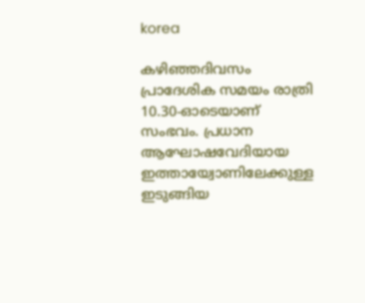korea

കഴിഞ്ഞദിവസം പ്രാദേശിക സമയം രാത്രി 10.30-ഓടെയാണ് സംഭവം. പ്രധാന ആഘോഷവേദിയായ ഇത്തായ്വോണിലേക്കുള്ള ഇടുങ്ങിയ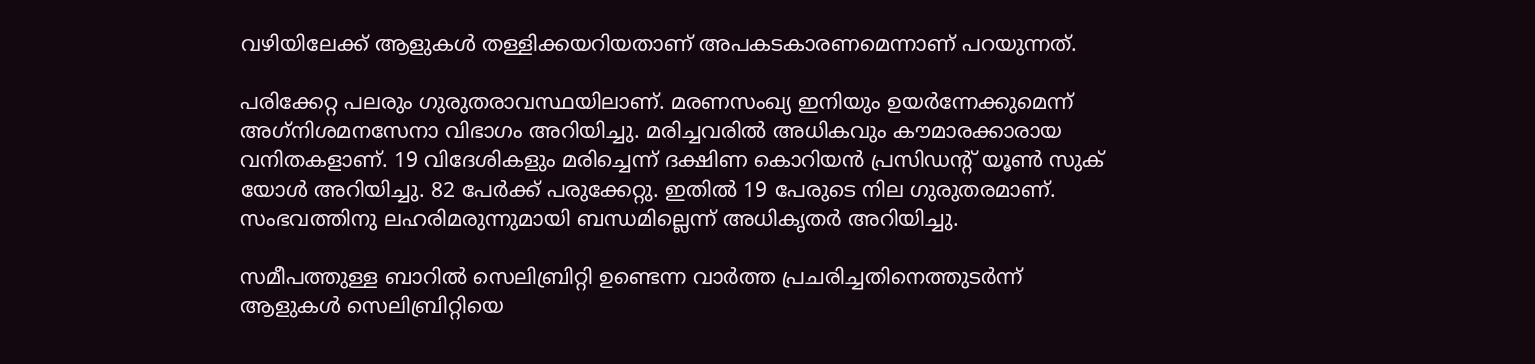വഴിയിലേക്ക് ആളുകൾ തള്ളിക്കയറിയതാണ് അപകടകാരണമെന്നാണ് പറയുന്നത്.

പരിക്കേറ്റ പലരും ഗുരുതരാവസ്ഥയിലാണ്. മരണസംഖ്യ ഇനിയും ഉയർന്നേക്കുമെന്ന് അഗ്‌നിശമനസേനാ വിഭാഗം അറിയിച്ചു. മരിച്ചവരിൽ അധികവും കൗമാരക്കാരായ വനിതകളാണ്. 19 വിദേശികളും മരിച്ചെന്ന് ദക്ഷിണ കൊറിയൻ പ്രസിഡന്റ് യൂൺ സുക് യോൾ അറിയിച്ചു. 82 പേർക്ക് പരുക്കേറ്റു. ഇതിൽ 19 പേരുടെ നില ഗുരുതരമാണ്. സംഭവത്തിനു ലഹരിമരുന്നുമായി ബന്ധമില്ലെന്ന് അധികൃതർ അറിയിച്ചു.

സമീപത്തുള്ള ബാറിൽ സെലിബ്രിറ്റി ഉണ്ടെന്ന വാർത്ത പ്രചരിച്ചതിനെത്തുടർന്ന് ആളുകൾ സെലിബ്രിറ്റിയെ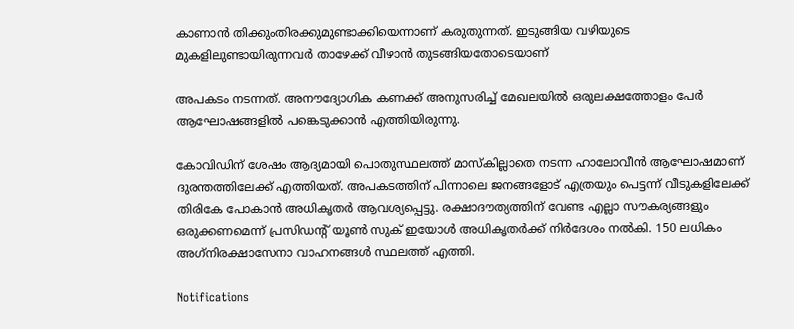കാണാൻ തിക്കുംതിരക്കുമുണ്ടാക്കിയെന്നാണ് കരുതുന്നത്. ഇടുങ്ങിയ വഴിയുടെ മുകളിലുണ്ടായിരുന്നവർ താഴേക്ക് വീഴാൻ തുടങ്ങിയതോടെയാണ്

അപകടം നടന്നത്. അനൗദ്യോഗിക കണക്ക് അനുസരിച്ച് മേഖലയിൽ ഒരുലക്ഷത്തോളം പേർ ആഘോഷങ്ങളിൽ പങ്കെടുക്കാൻ എത്തിയിരുന്നു.

കോവിഡിന് ശേഷം ആദ്യമായി പൊതുസ്ഥലത്ത് മാസ്‌കില്ലാതെ നടന്ന ഹാലോവീൻ ആഘോഷമാണ് ദുരന്തത്തിലേക്ക് എത്തിയത്. അപകടത്തിന് പിന്നാലെ ജനങ്ങളോട് എത്രയും പെട്ടന്ന് വീടുകളിലേക്ക് തിരികേ പോകാൻ അധികൃതർ ആവശ്യപ്പെട്ടു. രക്ഷാദൗത്യത്തിന് വേണ്ട എല്ലാ സൗകര്യങ്ങളും ഒരുക്കണമെന്ന് പ്രസിഡന്റ് യൂൺ സുക് ഇയോൾ അധികൃതർക്ക് നിർദേശം നൽകി. 150 ലധികം അഗ്‌നിരക്ഷാസേനാ വാഹനങ്ങൾ സ്ഥലത്ത് എത്തി.

Notifications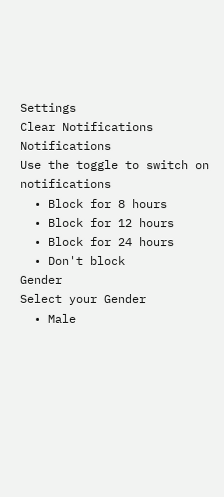Settings
Clear Notifications
Notifications
Use the toggle to switch on notifications
  • Block for 8 hours
  • Block for 12 hours
  • Block for 24 hours
  • Don't block
Gender
Select your Gender
  • Male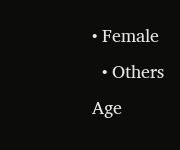• Female
  • Others
Age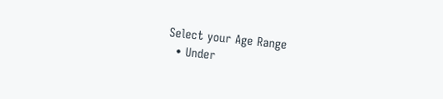Select your Age Range
  • Under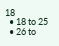18
  • 18 to 25
  • 26 to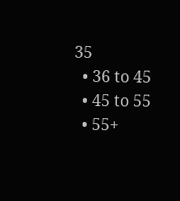35
  • 36 to 45
  • 45 to 55
  • 55+